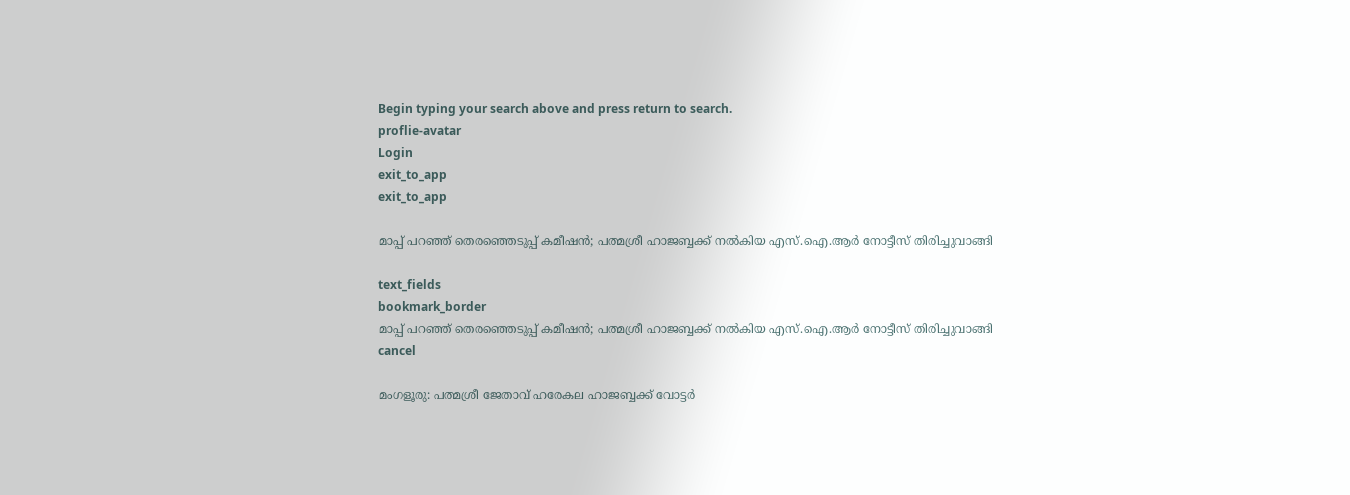Begin typing your search above and press return to search.
proflie-avatar
Login
exit_to_app
exit_to_app

മാപ്പ് പറഞ്ഞ് തെരഞ്ഞെടുപ്പ് കമീഷൻ; പത്മശ്രീ ഹാജബ്ബക്ക് നൽകിയ എസ്.ഐ.ആർ നോട്ടീസ് തിരിച്ചുവാങ്ങി

text_fields
bookmark_border
മാപ്പ് പറഞ്ഞ് തെരഞ്ഞെടുപ്പ് കമീഷൻ; പത്മശ്രീ ഹാജബ്ബക്ക് നൽകിയ എസ്.ഐ.ആർ നോട്ടീസ് തിരിച്ചുവാങ്ങി
cancel

മംഗളൂരു: പത്മശ്രീ ജേതാവ് ഹരേകല ഹാജബ്ബക്ക് വോട്ടർ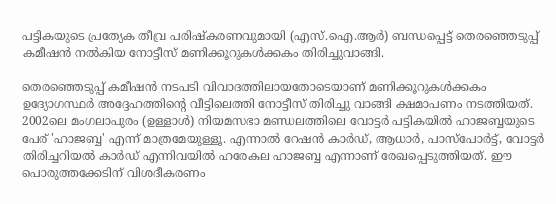പട്ടികയുടെ പ്രത്യേക തീവ്ര പരിഷ്കരണവുമായി (എസ്‌.ഐ.ആർ) ബന്ധപ്പെട്ട് തെരഞ്ഞെടുപ്പ് കമീഷൻ നൽകിയ നോട്ടീസ് മണിക്കൂറുകൾക്കകം തിരിച്ചുവാങ്ങി.

തെരഞ്ഞെടുപ്പ് കമീഷൻ നടപടി വിവാദത്തിലായതോടെയാണ് മണിക്കൂറുകൾക്കകം ഉദ്യോഗസ്ഥർ അദ്ദേഹത്തിന്‍റെ വീട്ടിലെത്തി നോട്ടീസ് തിരിച്ചു വാങ്ങി ക്ഷമാപണം നടത്തിയത്. 2002ലെ മംഗലാപുരം (ഉള്ളാൾ) നിയമസഭാ മണ്ഡലത്തിലെ വോട്ടർ പട്ടികയിൽ ഹാജബ്ബയുടെ പേര് 'ഹാജബ്ബ' എന്ന് മാത്രമേയുള്ളൂ. എന്നാൽ റേഷൻ കാർഡ്, ആധാർ, പാസ്‌പോർട്ട്, വോട്ടർ തിരിച്ചറിയൽ കാർഡ് എന്നിവയിൽ ഹരേകല ഹാജബ്ബ എന്നാണ് രേഖപ്പെടുത്തിയത്. ഈ പൊരുത്തക്കേടിന് വിശദീകരണം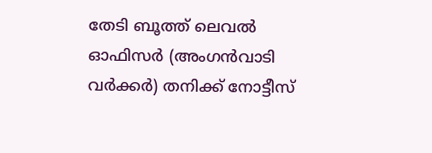തേടി ബൂത്ത് ലെവൽ ഓഫിസർ (അംഗൻവാടി വർക്കർ) തനിക്ക് നോട്ടീസ്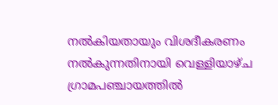നൽകിയതായും വിശദീകരണം നൽകുന്നതിനായി വെള്ളിയാഴ്ച ഗ്രാമപഞ്ചായത്തിൽ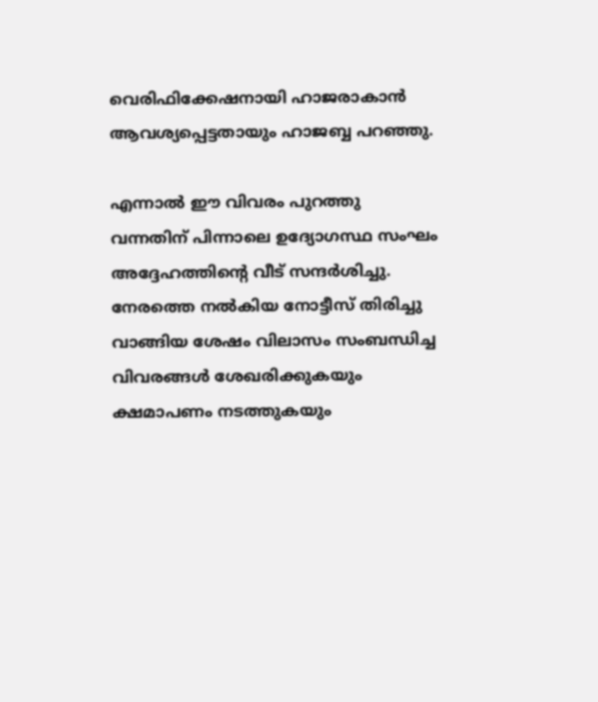വെരിഫിക്കേഷനായി ഹാജരാകാൻ ആവശ്യപ്പെട്ടതായും ഹാജബ്ബ പറഞ്ഞു.

എന്നാൽ ഈ വിവരം പുറത്തു വന്നതിന് പിന്നാലെ ഉദ്യോഗസ്ഥ സംഘം അദ്ദേഹത്തിന്‍റെ വീട് സന്ദർശിച്ചു. നേരത്തെ നൽകിയ നോട്ടീസ് തിരിച്ചു വാങ്ങിയ ശേഷം വിലാസം സംബന്ധിച്ച വിവരങ്ങൾ ശേഖരിക്കുകയും ക്ഷമാപണം നടത്തുകയും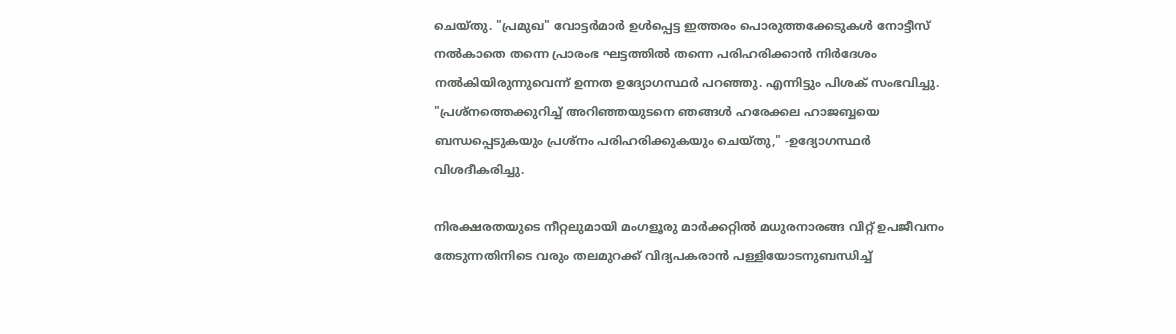ചെയ്തു. "പ്രമുഖ" വോട്ടർമാർ ഉൾപ്പെട്ട ഇത്തരം പൊരുത്തക്കേടുകൾ നോട്ടീസ് നൽകാതെ തന്നെ പ്രാരംഭ ഘട്ടത്തിൽ തന്നെ പരിഹരിക്കാൻ നിർദേശം നൽകിയിരുന്നുവെന്ന് ഉന്നത ഉദ്യോഗസ്ഥർ പറഞ്ഞു. എന്നിട്ടും പിശക് സംഭവിച്ചു. "പ്രശ്നത്തെക്കുറിച്ച് അറിഞ്ഞയുടനെ ഞങ്ങൾ ഹരേക്കല ഹാജബ്ബയെ ബന്ധപ്പെടുകയും പ്രശ്നം പരിഹരിക്കുകയും ചെയ്തു," -ഉദ്യോഗസ്ഥർ വിശദീകരിച്ചു.

നിരക്ഷരതയുടെ നീറ്റലുമായി മംഗളൂരു മാർക്കറ്റിൽ മധുരനാരങ്ങ വിറ്റ് ഉപജീവനം തേടുന്നതിനിടെ വരും തലമുറക്ക് വിദ്യപകരാൻ പള്ളിയോടനുബന്ധിച്ച്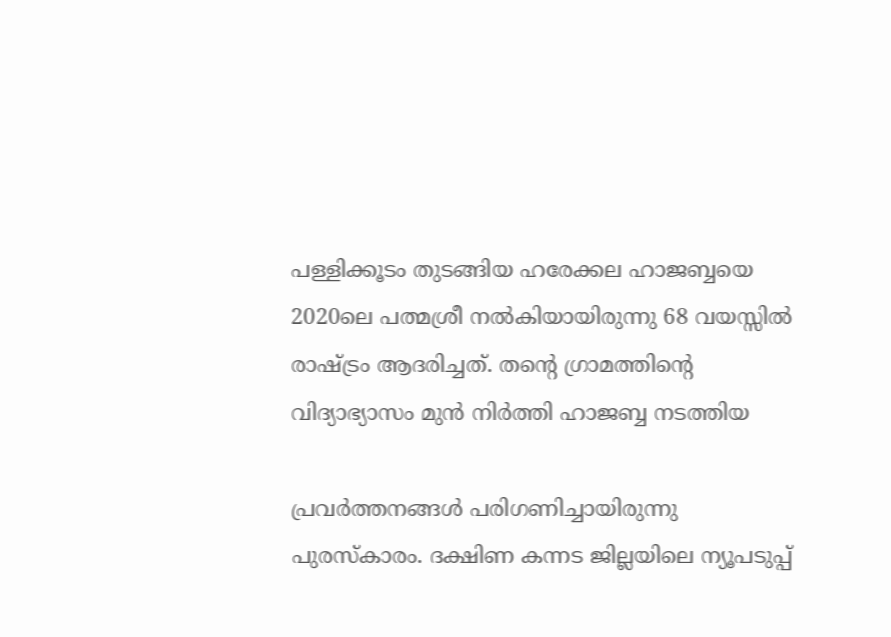പള്ളിക്കൂടം തുടങ്ങിയ ഹരേക്കല ഹാജബ്ബയെ 2020ലെ പത്മശ്രീ നൽകിയായിരുന്നു 68 വയസ്സിൽ രാഷ്ട്രം ആദരിച്ചത്. തന്റെ ഗ്രാമത്തിന്‍റെ വിദ്യാഭ്യാസം മുൻ നിർത്തി ഹാജബ്ബ നടത്തിയ

പ്രവർത്തനങ്ങൾ പരിഗണിച്ചായിരുന്നു പുരസ്കാരം. ദക്ഷിണ കന്നട ജില്ലയിലെ ന്യൂപടുപ്പ്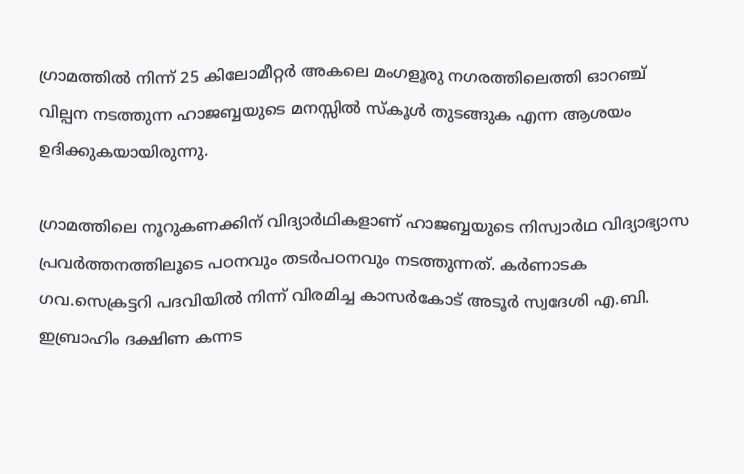ഗ്രാമത്തിൽ നിന്ന് 25 കിലോമീറ്റർ അകലെ മംഗളൂരു നഗരത്തിലെത്തി ഓറഞ്ച് വില്പന നടത്തുന്ന ഹാജബ്ബയുടെ മനസ്സിൽ സ്കൂൾ തുടങ്ങുക എന്ന ആശയം ഉദിക്കുകയായിരുന്നു.

ഗ്രാമത്തിലെ നൂറുകണക്കിന് വിദ്യാർഥികളാണ് ഹാജബ്ബയുടെ നിസ്വാർഥ വിദ്യാഭ്യാസ പ്രവർത്തനത്തിലൂടെ പഠനവും തടർപഠനവും നടത്തുന്നത്. കർണാടക ഗവ.സെക്രട്ടറി പദവിയിൽ നിന്ന് വിരമിച്ച കാസർകോട് അടൂർ സ്വദേശി എ.ബി. ഇബ്രാഹിം ദക്ഷിണ കന്നട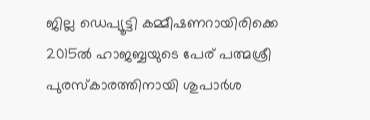ജില്ല ഡെപ്യൂട്ടി കമ്മീഷണറായിരിക്കെ 2015ൽ ഹാജബ്ബയുടെ പേര് പത്മശ്രീ പുരസ്കാരത്തിനായി ശുപാർശ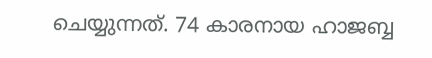ചെയ്യുന്നത്. 74 കാരനായ ഹാജബ്ബ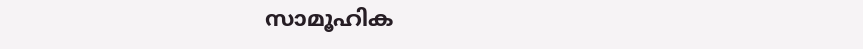സാമൂഹിക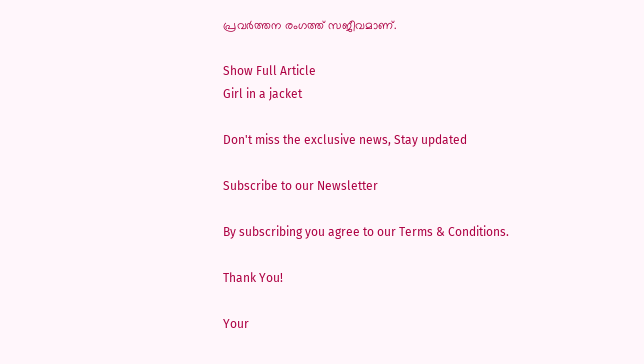പ്രവർത്തന രംഗത്ത് സജീവമാണ്.

Show Full Article
Girl in a jacket

Don't miss the exclusive news, Stay updated

Subscribe to our Newsletter

By subscribing you agree to our Terms & Conditions.

Thank You!

Your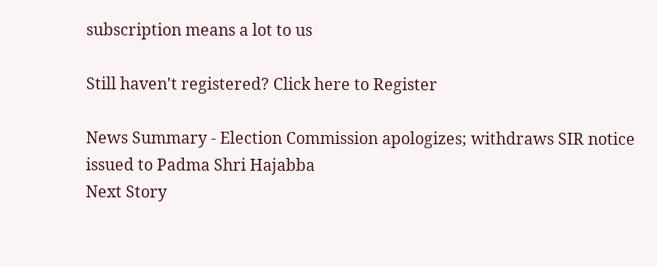subscription means a lot to us

Still haven't registered? Click here to Register

News Summary - Election Commission apologizes; withdraws SIR notice issued to Padma Shri Hajabba
Next Story